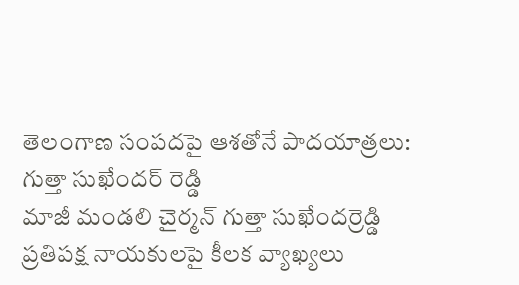తెలంగాణ సంపదపై ఆశతోనే పాదయాత్రలు: గుత్తా సుఖేందర్ రెడ్డి
మాజీ మండలి చైర్మన్ గుత్తా సుఖేందర్రెడ్డి ప్రతిపక్ష నాయకులపై కీలక వ్యాఖ్యలు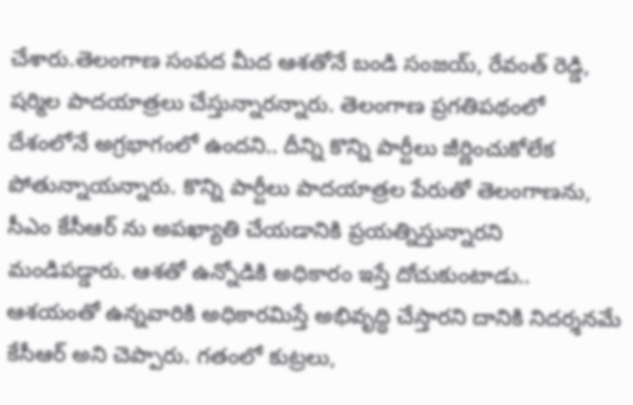చేశారు.తెలంగాణ సంపద మీద ఆశతోనే బండి సంజయ్, రేవంత్ రెడ్డి, షర్మిల పాదయాత్రలు చేస్తున్నారన్నారు. తెలంగాణ ప్రగతిపథంలో దేశంలోనే అగ్రభాగంలో ఉందని.. దీన్ని కొన్ని పార్టీలు జీర్ణించుకోలేక పోతున్నాయన్నారు. కొన్ని పార్టీలు పాదయాత్రల పేరుతో తెలంగాణను, సీఎం కేసీఆర్ ను అపఖ్యాతి చేయడానికి ప్రయత్నిస్తున్నారని మండిపడ్డారు. ఆశతో ఉన్నోడికి అధికారం ఇస్తే దోచుకుంటాడు.. ఆశయంతో ఉన్నవారికి అధికారమిస్తే అభివృద్ధి చేస్తారని దానికి నిదర్శనమే కేసీఆర్ అని చెప్పారు. గతంలో కుట్రలు,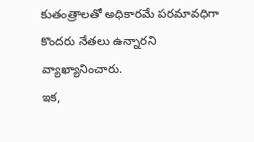కుతంత్రాలతో అధికారమే పరమావధిగా కొందరు నేతలు ఉన్నారని వ్యాఖ్యానించారు.
ఇక,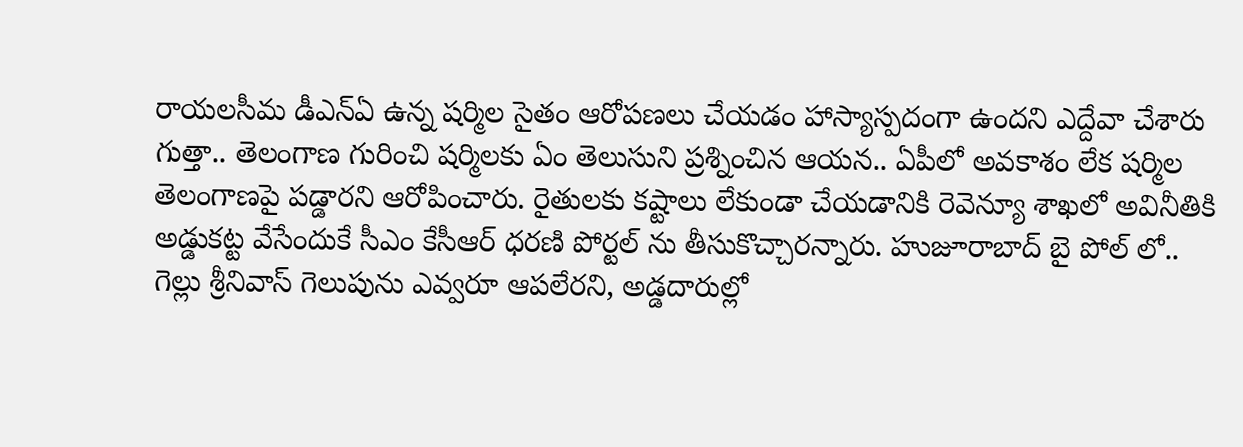రాయలసీమ డీఎన్ఏ ఉన్న షర్మిల సైతం ఆరోపణలు చేయడం హాస్యాస్పదంగా ఉందని ఎద్దేవా చేశారు గుత్తా.. తెలంగాణ గురించి షర్మిలకు ఏం తెలుసుని ప్రశ్నించిన ఆయన.. ఏపీలో అవకాశం లేక షర్మిల తెలంగాణపై పడ్డారని ఆరోపించారు. రైతులకు కష్టాలు లేకుండా చేయడానికి రెవెన్యూ శాఖలో అవినీతికి అడ్డుకట్ట వేసేందుకే సీఎం కేసీఆర్ ధరణి పోర్టల్ ను తీసుకొచ్చారన్నారు. హుజూరాబాద్ బై పోల్ లో.. గెల్లు శ్రీనివాస్ గెలుపును ఎవ్వరూ ఆపలేరని, అడ్డదారుల్లో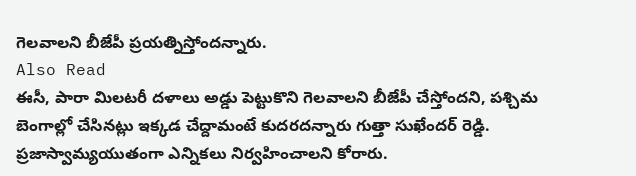గెలవాలని బీజేపీ ప్రయత్నిస్తోందన్నారు.
Also Read
ఈసీ, పారా మిలటరీ దళాలు అడ్డు పెట్టుకొని గెలవాలని బీజేపీ చేస్తోందని, పశ్చిమ బెంగాల్లో చేసినట్లు ఇక్కడ చేద్దామంటే కుదరదన్నారు గుత్తా సుఖేందర్ రెడ్డి. ప్రజాస్వామ్యయుతంగా ఎన్నికలు నిర్వహించాలని కోరారు.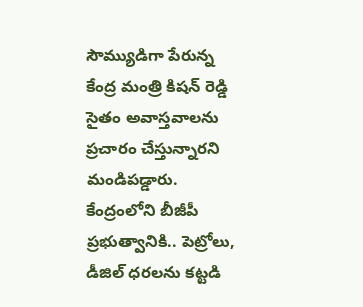సౌమ్యుడిగా పేరున్న కేంద్ర మంత్రి కిషన్ రెడ్డి సైతం అవాస్తవాలను ప్రచారం చేస్తున్నారని మండిపడ్డారు. కేంద్రంలోని బీజీపీ ప్రభుత్వానికి.. పెట్రోలు, డీజిల్ ధరలను కట్టడి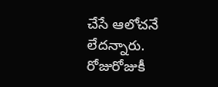చేసే ఆలోచనే లేదన్నారు. రోజురోజుకీ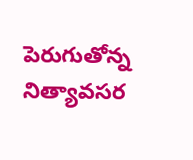పెరుగుతోన్న నిత్యావసర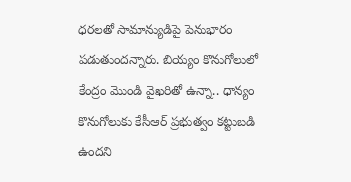ధరలతో సామాన్యుడిపై పెనుభారం పడుతుందన్నారు. బియ్యం కొనుగోలులో కేంద్రం మొండి వైఖరితో ఉన్నా.. ధాన్యం కొనుగోలుకు కేసీఆర్ ప్రభుత్వం కట్టుబడి ఉందని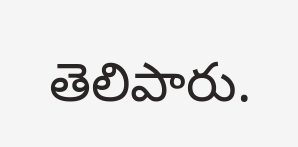తెలిపారు.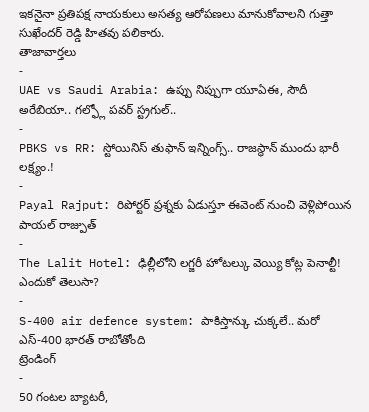ఇకనైనా ప్రతిపక్ష నాయకులు అసత్య ఆరోపణలు మానుకోవాలని గుత్తా సుఖేందర్ రెడ్డి హితవు పలికారు.
తాజావార్తలు
-
UAE vs Saudi Arabia: ఉప్పు నిప్పుగా యూఏఈ, సౌదీ అరేబియా.. గల్ఫ్లో పవర్ స్ట్రగుల్..
-
PBKS vs RR: స్టోయినిస్ తుఫాన్ ఇన్నింగ్స్.. రాజస్థాన్ ముందు భారీ లక్ష్యం.!
-
Payal Rajput: రిపోర్టర్ ప్రశ్నకు ఏడుస్తూ ఈవెంట్ నుంచి వెళ్లిపోయిన పాయల్ రాజ్పుత్
-
The Lalit Hotel: ఢిల్లీలోని లగ్జరీ హోటల్కు వెయ్యి కోట్ల పెనాల్టీ! ఎందుకో తెలుసా?
-
S-400 air defence system: పాకిస్తాన్కు చుక్కలే.. మరో ఎస్-400 భారత్ రాబోతోంది
ట్రెండింగ్
-
50 గంటల బ్యాటరీ,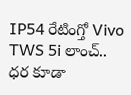IP54 రేటింగ్తో Vivo TWS 5i లాంచ్.. ధర కూడా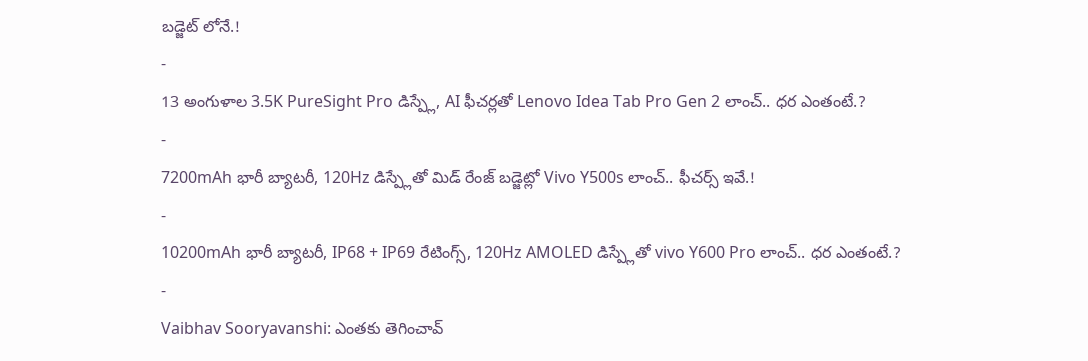బడ్జెట్ లోనే.!
-
13 అంగుళాల 3.5K PureSight Pro డిస్ప్లే, AI ఫీచర్లతో Lenovo Idea Tab Pro Gen 2 లాంచ్.. ధర ఎంతంటే.?
-
7200mAh భారీ బ్యాటరీ, 120Hz డిస్ప్లేతో మిడ్ రేంజ్ బడ్జెట్లో Vivo Y500s లాంచ్.. ఫీచర్స్ ఇవే.!
-
10200mAh భారీ బ్యాటరీ, IP68 + IP69 రేటింగ్స్, 120Hz AMOLED డిస్ప్లేతో vivo Y600 Pro లాంచ్.. ధర ఎంతంటే.?
-
Vaibhav Sooryavanshi: ఎంతకు తెగించావ్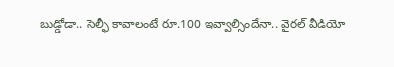బుడ్డోడా.. సెల్ఫీ కావాలంటే రూ.100 ఇవ్వాల్సిందేనా.. వైరల్ వీడియో